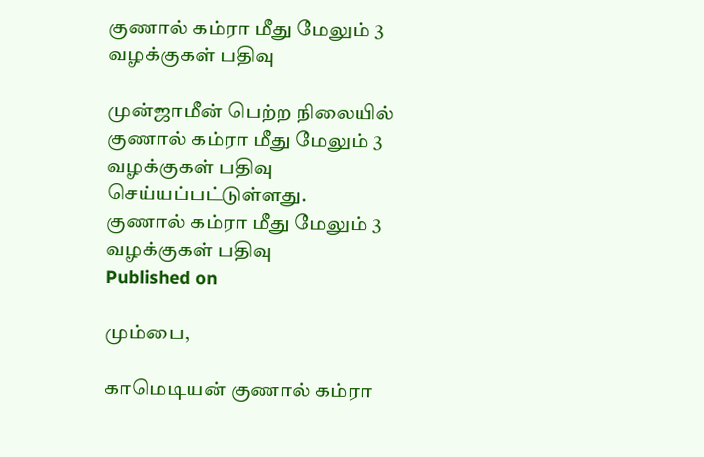குணால் கம்ரா மீது மேலும் 3 வழக்குகள் பதிவு

முன்ஜாமீன் பெற்ற நிலையில் குணால் கம்ரா மீது மேலும் 3 வழக்குகள் பதிவு செய்யப்பட்டுள்ளது.
குணால் கம்ரா மீது மேலும் 3 வழக்குகள் பதிவு
Published on

மும்பை,

காமெடியன் குணால் கம்ரா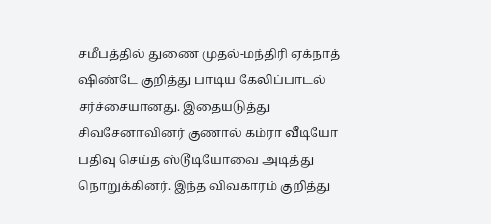சமீபத்தில் துணை முதல்-மந்திரி ஏக்நாத் ஷிண்டே குறித்து பாடிய கேலிப்பாடல் சர்ச்சையானது. இதையடுத்து சிவசேனாவினர் குணால் கம்ரா வீடியோ பதிவு செய்த ஸ்டூடியோவை அடித்து நொறுக்கினர். இந்த விவகாரம் குறித்து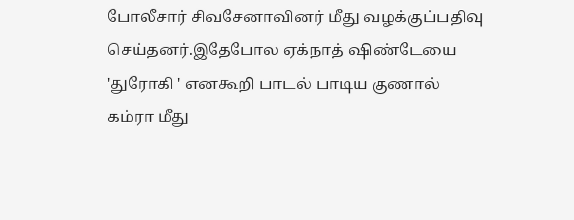போலீசார் சிவசேனாவினர் மீது வழக்குப்பதிவு செய்தனர்.இதேபோல ஏக்நாத் ஷிண்டேயை 'துரோகி ' எனகூறி பாடல் பாடிய குணால் கம்ரா மீது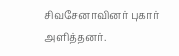சிவசேனாவினர் புகார் அளித்தனர்.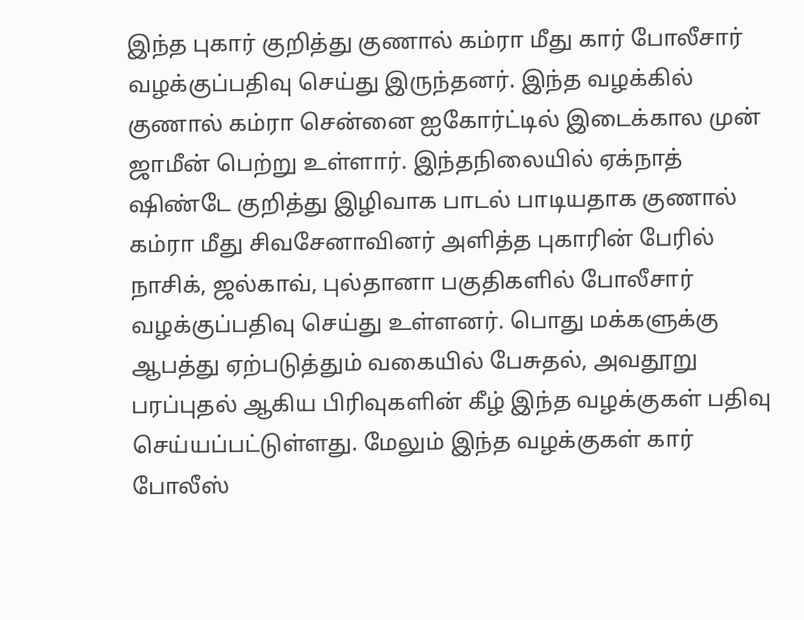இந்த புகார் குறித்து குணால் கம்ரா மீது கார் போலீசார் வழக்குப்பதிவு செய்து இருந்தனர். இந்த வழக்கில் குணால் கம்ரா சென்னை ஐகோர்ட்டில் இடைக்கால முன் ஜாமீன் பெற்று உள்ளார். இந்தநிலையில் ஏக்நாத் ஷிண்டே குறித்து இழிவாக பாடல் பாடியதாக குணால் கம்ரா மீது சிவசேனாவினர் அளித்த புகாரின் பேரில் நாசிக், ஜல்காவ், புல்தானா பகுதிகளில் போலீசார் வழக்குப்பதிவு செய்து உள்ளனர். பொது மக்களுக்கு ஆபத்து ஏற்படுத்தும் வகையில் பேசுதல், அவதூறு பரப்புதல் ஆகிய பிரிவுகளின் கீழ் இந்த வழக்குகள் பதிவு செய்யப்பட்டுள்ளது. மேலும் இந்த வழக்குகள் கார் போலீஸ்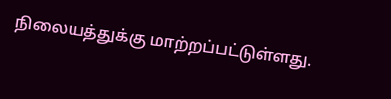நிலையத்துக்கு மாற்றப்பட்டுள்ளது.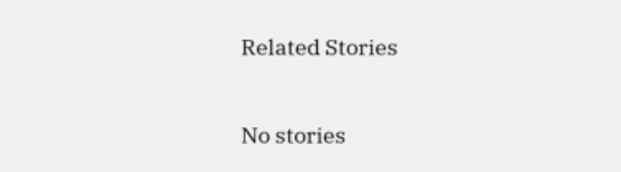Related Stories

No stories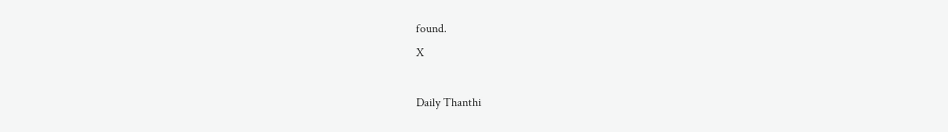found.
X

Daily Thanthi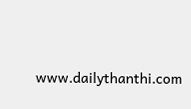www.dailythanthi.com